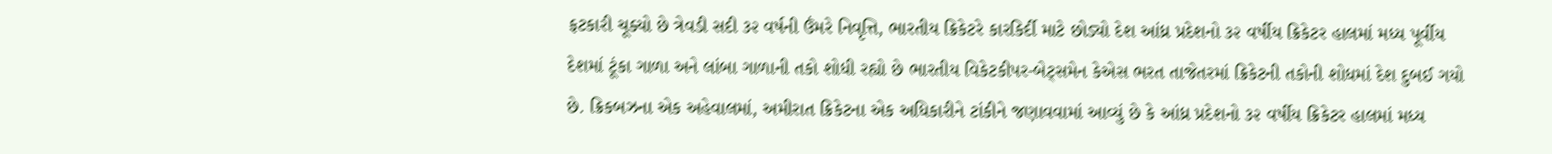ફટકારી ચૂક્યો છે ત્રેવડી સદી ૩૨ વર્ષની ઉંમરે નિવૃત્તિ, ભારતીય ક્રિકેટરે કારકિર્દી માટે છોડ્યો દેશ આંધ્ર પ્રદેશનો ૩૨ વર્ષીય ક્રિકેટર હાલમાં મધ્ય પૂર્વીય દેશમાં ટૂંકા ગાળા અને લાંબા ગાળાની તકો શોધી રહ્યો છે ભારતીય વિકેટકીપર-બેટ્સમેન કેએસ ભરત તાજેતરમાં ક્રિકેટની તકોની શોધમાં દેશ દુબઈ ગયો છે. ક્રિકબઝના એક અહેવાલમાં, અમીરાત ક્રિકેટના એક અધિકારીને ટાંકીને જણાવવામાં આવ્યું છે કે આંધ્ર પ્રદેશનો ૩૨ વર્ષીય ક્રિકેટર હાલમાં મધ્ય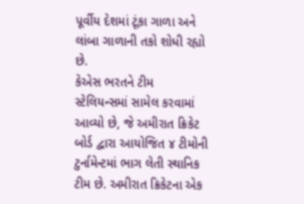પૂર્વીય દેશમાં ટૂંકા ગાળા અને લાંબા ગાળાની તકો શોધી રહ્યો છે.
કેએસ ભરતને ટીમ સ્ટેલિયન્સમાં સામેલ કરવામાં આવ્યો છે, જે અમીરાત ક્રિકેટ બોર્ડ દ્વારા આયોજિત ૪ ટીમોની ટુર્નામેન્ટમાં ભાગ લેતી સ્થાનિક ટીમ છે. અમીરાત ક્રિકેટના એક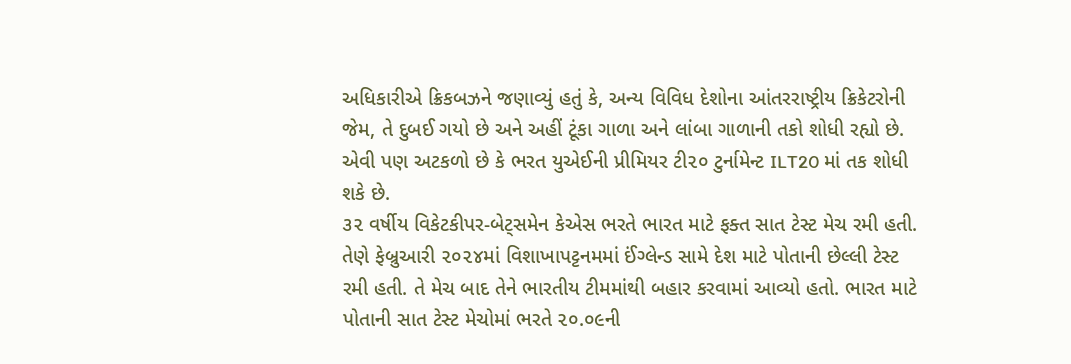અધિકારીએ ક્રિકબઝને જણાવ્યું હતું કે, અન્ય વિવિધ દેશોના આંતરરાષ્ટ્રીય ક્રિકેટરોની જેમ, તે દુબઈ ગયો છે અને અહીં ટૂંકા ગાળા અને લાંબા ગાળાની તકો શોધી રહ્યો છે. એવી પણ અટકળો છે કે ભરત યુએઈની પ્રીમિયર ટી૨૦ ટુર્નામેન્ટ ILT20 માં તક શોધી શકે છે.
૩૨ વર્ષીય વિકેટકીપર-બેટ્સમેન કેએસ ભરતે ભારત માટે ફક્ત સાત ટેસ્ટ મેચ રમી હતી. તેણે ફેબ્રુઆરી ૨૦૨૪માં વિશાખાપટ્ટનમમાં ઈંગ્લેન્ડ સામે દેશ માટે પોતાની છેલ્લી ટેસ્ટ રમી હતી. તે મેચ બાદ તેને ભારતીય ટીમમાંથી બહાર કરવામાં આવ્યો હતો. ભારત માટે પોતાની સાત ટેસ્ટ મેચોમાં ભરતે ૨૦.૦૯ની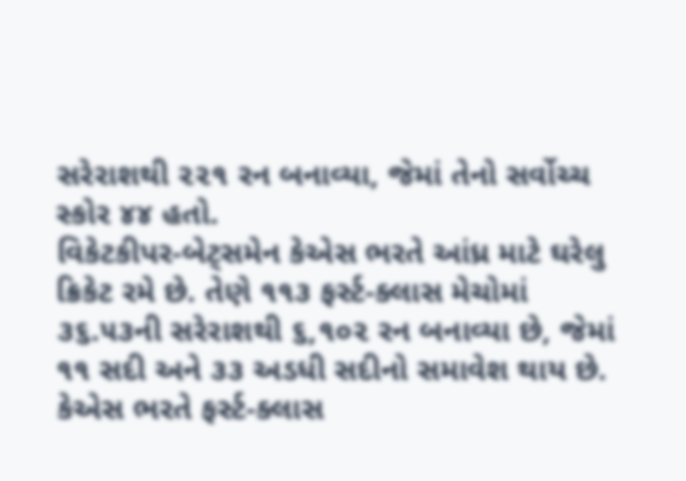સરેરાશથી ૨૨૧ રન બનાવ્યા, જેમાં તેનો સર્વોચ્ચ સ્કોર ૪૪ હતો.
વિકેટકીપર-બેટ્સમેન કેએસ ભરતે આંધ્ર માટે ઘરેલુ ક્રિકેટ રમે છે. તેણે ૧૧૩ ફર્સ્ટ-ક્લાસ મેચોમાં ૩૬.૫૩ની સરેરાશથી ૬,૧૦૨ રન બનાવ્યા છે, જેમાં ૧૧ સદી અને ૩૩ અડધી સદીનો સમાવેશ થાય છે.
કેએસ ભરતે ફર્સ્ટ-ક્લાસ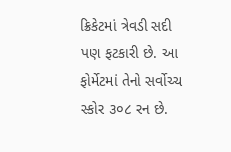ક્રિકેટમાં ત્રેવડી સદી પણ ફટકારી છે. આ ફોર્મેટમાં તેનો સર્વોચ્ચ સ્કોર ૩૦૮ રન છે.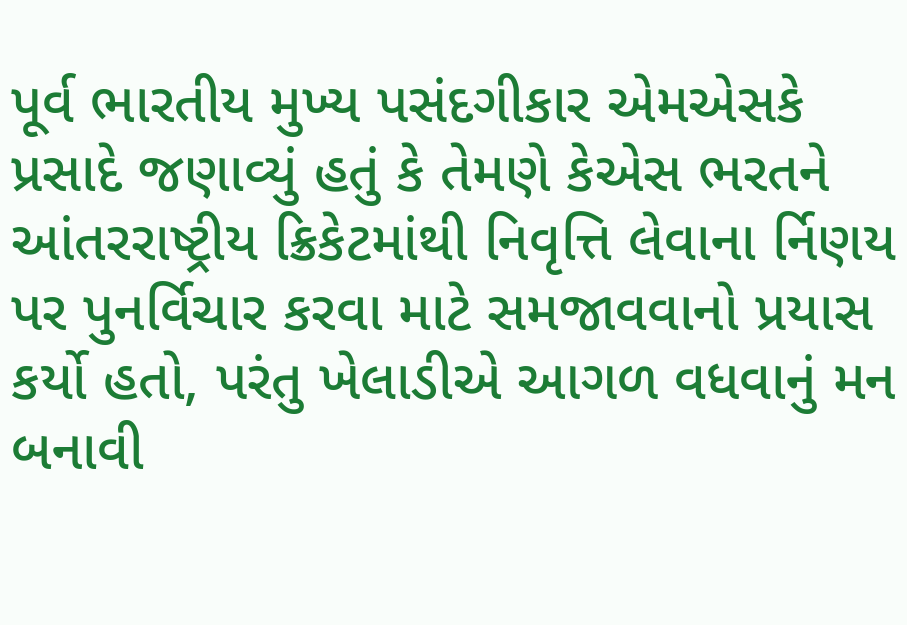પૂર્વ ભારતીય મુખ્ય પસંદગીકાર એમએસકે પ્રસાદે જણાવ્યું હતું કે તેમણે કેએસ ભરતને આંતરરાષ્ટ્રીય ક્રિકેટમાંથી નિવૃત્તિ લેવાના ર્નિણય પર પુનર્વિચાર કરવા માટે સમજાવવાનો પ્રયાસ કર્યો હતો, પરંતુ ખેલાડીએ આગળ વધવાનું મન બનાવી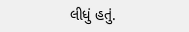લીધું હતું.